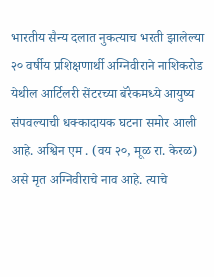भारतीय सैन्य दलात नुकत्याच भरती झालेल्या २० वर्षीय प्रशिक्षणार्थी अग्निवीराने नाशिकरोड येथील आर्टिलरी सेंटरच्या बॅरेकमध्ये आयुष्य संपवल्याची धक्कादायक घटना समोर आली आहे. अश्विन एम . (वय २०, मूळ रा. केरळ) असे मृत अग्निवीराचे नाव आहे. त्याचे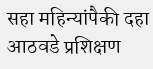सहा महिन्यांपैकी दहा आठवडे प्रशिक्षण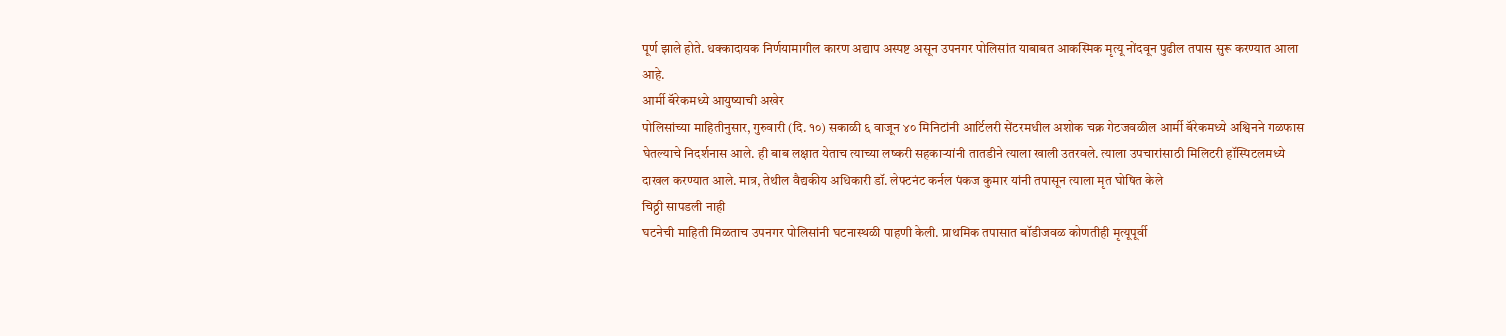पूर्ण झाले होते. धक्कादायक निर्णयामागील कारण अद्याप अस्पष्ट असून उपनगर पोलिसांत याबाबत आकस्मिक मृत्यू नोंदवून पुढील तपास सुरू करण्यात आला आहे.
आर्मी बॅरेकमध्ये आयुष्याची अखेर
पोलिसांच्या माहितीनुसार, गुरुवारी (दि. १०) सकाळी ६ वाजून ४० मिनिटांनी आर्टिलरी सेंटरमधील अशोक चक्र गेटजवळील आर्मी बॅरेकमध्ये अश्विनने गळफास घेतल्याचे निदर्शनास आले. ही बाब लक्षात येताच त्याच्या लष्करी सहकाऱ्यांनी तातडीने त्याला खाली उतरवले. त्याला उपचारांसाठी मिलिटरी हॉस्पिटलमध्ये दाखल करण्यात आले. मात्र, तेथील वैद्यकीय अधिकारी डॉ. लेफ्टनंट कर्नल पंकज कुमार यांनी तपासून त्याला मृत घोषित केले
चिठ्ठी सापडली नाही
घटनेची माहिती मिळताच उपनगर पोलिसांनी घटनास्थळी पाहणी केली. प्राथमिक तपासात बॉडीजवळ कोणतीही मृत्यूपूर्वी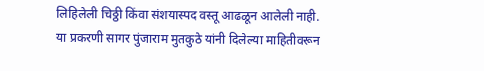लिहिलेली चिठ्ठी किंवा संशयास्पद वस्तू आढळून आलेली नाही. या प्रकरणी सागर पुंजाराम मुतकुठे यांनी दिलेल्या माहितीवरून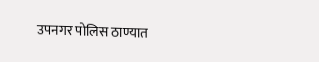उपनगर पोलिस ठाण्यात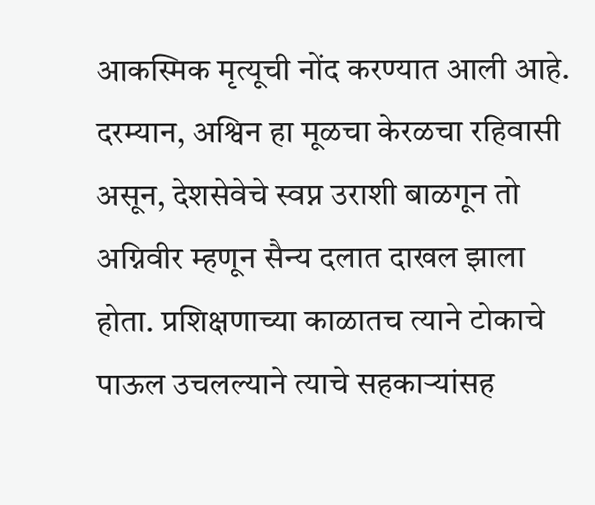आकस्मिक मृत्यूची नोंद करण्यात आली आहे. दरम्यान, अश्विन हा मूळचा केरळचा रहिवासी असून, देशसेवेचे स्वप्न उराशी बाळगून तो अग्निवीर म्हणून सैन्य दलात दाखल झाला होता. प्रशिक्षणाच्या काळातच त्याने टोकाचे पाऊल उचलल्याने त्याचे सहकाऱ्यांसह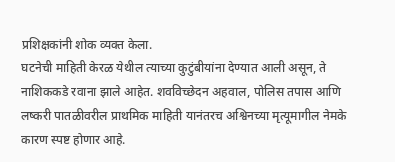प्रशिक्षकांनी शोक व्यक्त केला.
घटनेची माहिती केरळ येथील त्याच्या कुटुंबीयांना देण्यात आली असून, ते नाशिककडे रवाना झाले आहेत. शवविच्छेदन अहवाल, पोलिस तपास आणि लष्करी पातळीवरील प्राथमिक माहिती यानंतरच अश्विनच्या मृत्यूमागील नेमके कारण स्पष्ट होणार आहे.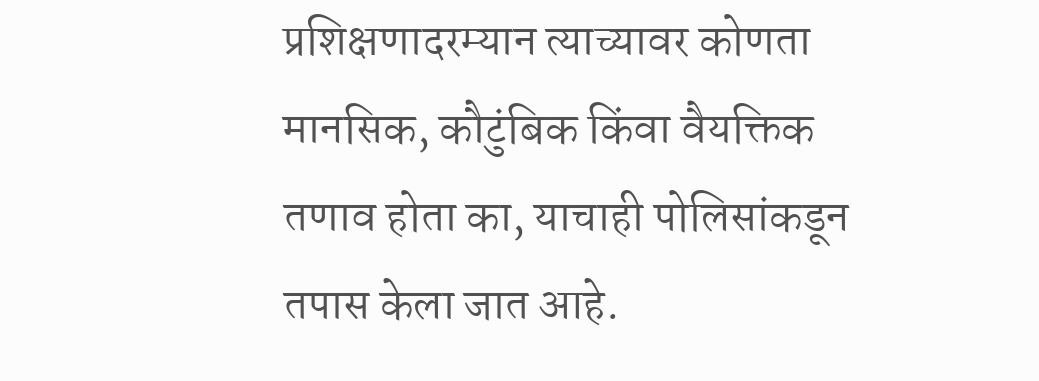प्रशिक्षणादरम्यान त्याच्यावर कोणता मानसिक, कौटुंबिक किंवा वैयक्तिक तणाव होता का, याचाही पोलिसांकडून तपास केला जात आहे.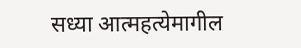सध्या आत्महत्येमागील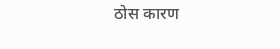ठोस कारण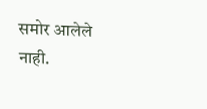समोर आलेले नाही.